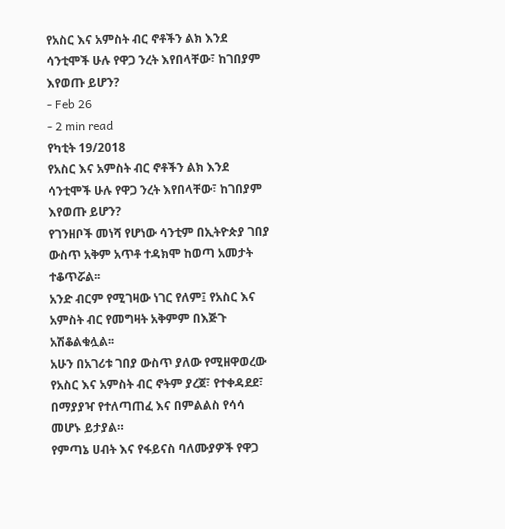የአስር እና አምስት ብር ኖቶችን ልክ እንደ ሳንቲሞች ሁሉ የዋጋ ንረት እየበላቸው፣ ከገበያም እየወጡ ይሆን?
- Feb 26
- 2 min read
የካቲት 19/2018
የአስር እና አምስት ብር ኖቶችን ልክ እንደ ሳንቲሞች ሁሉ የዋጋ ንረት እየበላቸው፣ ከገበያም እየወጡ ይሆን?
የገንዘቦች መነሻ የሆነው ሳንቲም በኢትዮጵያ ገበያ ውስጥ አቅም አጥቶ ተዳክሞ ከወጣ አመታት ተቆጥሯል፡፡
አንድ ብርም የሚገዛው ነገር የለም፤ የአስር እና አምስት ብር የመግዛት አቅምም በእጅጉ አሽቆልቁሏል፡፡
አሁን በአገሪቱ ገበያ ውስጥ ያለው የሚዘዋወረው የአስር እና አምስት ብር ኖትም ያረጀ፣ የተቀዳደደ፣ በማያያዣ የተለጣጠፈ እና በምልልስ የሳሳ መሆኑ ይታያል።
የምጣኔ ሀብት እና የፋይናስ ባለሙያዎች የዋጋ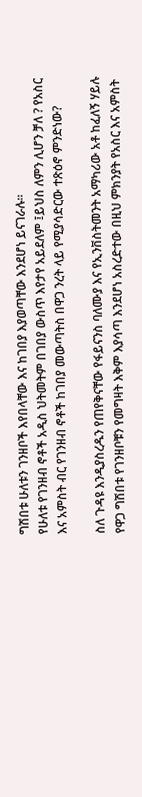ግሽበቱ ሁለቱን ገንዘቦች እየበላቸው እና ከገበያ እያወጣቸው እንደሆነ ይናገራሉ፡፡
የሁለቱ የገንዘብ ኖቶች አዲስ ህትመትም በገበያ ውስጥ እየታየ አይደለም ፤ይህስ ለምን ሊሆን ቻለ ? የአስር እና አምስት ብር የገንዘብ ኖቶች ከገበያ መውጣትስ በዋጋ ንረት ላይ የሚያሳድርው ተጽዕኖ ምንድነው?

ስለ ጉዳዩ እንዲያስረዱን የጠየቅናቸው የፋይናንስ ባለሙያ እና የኢንቨስትመንት አማካሪው አቶ ከፈለኝ ሃይሉ የዋጋ ግሽበቱ የገንዘቦቹን የመግዛት እቅም እያሳጣ እንደሆነ አስረድተው በዚህ ምክንያት የአስር እና አምስት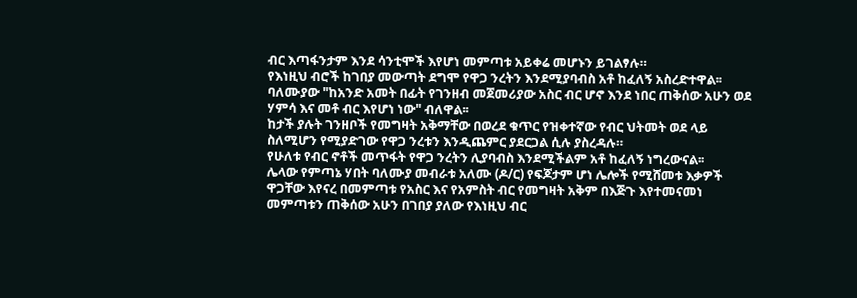ብር እጣፋንታም እንደ ሳንቲሞች እየሆነ መምጣቱ አይቀሬ መሆኑን ይገልፃሉ።
የእነዚህ ብሮች ከገበያ መውጣት ደግሞ የዋጋ ንረትን እንደሚያባብስ አቶ ከፈለኝ አስረድተዋል፡፡
ባለሙያው "ከአንድ አመት በፊት የገንዘብ መጀመሪያው አስር ብር ሆኖ እንደ ነበር ጠቅሰው አሁን ወደ ሃምሳ እና መቶ ብር እየሆነ ነው" ብለዋል፡፡
ከታች ያሉት ገንዘቦች የመግዛት አቅማቸው በወረደ ቁጥር የዝቀተኛው የብር ህትመት ወደ ላይ ስለሚሆን የሚያድገው የዋጋ ንረቱን እንዲጨምር ያደርጋል ሲሉ ያስረዳሉ።
የሁለቱ የብር ኖቶች መጥፋት የዋጋ ንረትን ሊያባብስ እንደሚችልም አቶ ከፈለኝ ነግረውናል፡፡
ሌላው የምጣኔ ሃበት ባለሙያ መብራቱ አለሙ (ዶ/ር) የፍጆታም ሆነ ሌሎች የሚሸመቱ እቃዎች ዋጋቸው እየናረ በመምጣቱ የአስር እና የአምስት ብር የመግዛት አቅም በእጅጉ እየተመናመነ መምጣቱን ጠቅሰው አሁን በገበያ ያለው የእነዚህ ብር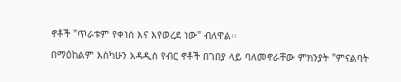ኖቶች "ጥራቱም የቀነሰ እና እየወረደ ነው" ብለዋል፡፡
በማዕከልም እስካሁን አዳዲስ የብር ኖቶች በገበያ ላይ ባለመኖራቸው ምክንያት "ምናልባት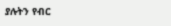ያሉትን የብር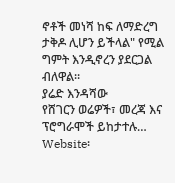ኖቶች መነሻ ከፍ ለማድረግ ታቅዶ ሊሆን ይችላል" የሚል ግምት እንዲኖረን ያደርጋል ብለዋል።
ያሬድ እንዳሻው
የሸገርን ወሬዎች፣ መረጃ እና ፕሮግራሞች ይከታተሉ…
Website፡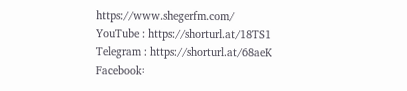https://www.shegerfm.com/
YouTube : https://shorturl.at/18TS1
Telegram : https://shorturl.at/68aeK
Facebook፡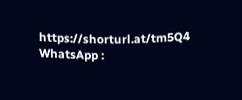https://shorturl.at/tm5Q4
WhatsApp :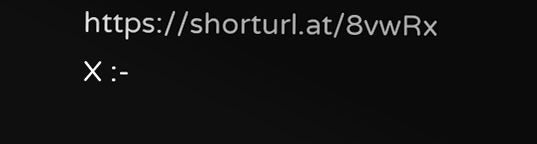https://shorturl.at/8vwRx
X :-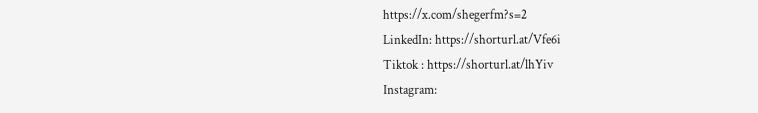https://x.com/shegerfm?s=2
LinkedIn: https://shorturl.at/Vfe6i
Tiktok : https://shorturl.at/lhYiv
Instagram: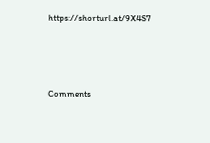https://shorturl.at/9X4S7





Comments